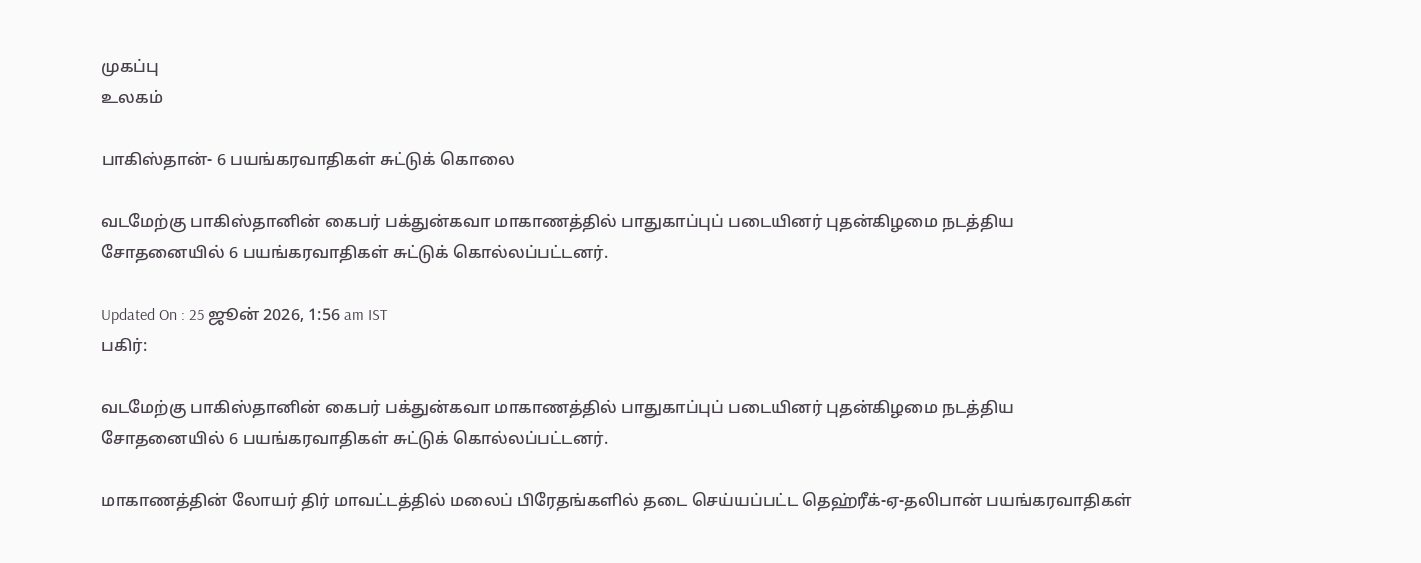முகப்பு
உலகம்

பாகிஸ்தான்- 6 பயங்கரவாதிகள் சுட்டுக் கொலை

வடமேற்கு பாகிஸ்தானின் கைபர் பக்துன்கவா மாகாணத்தில் பாதுகாப்புப் படையினர் புதன்கிழமை நடத்திய சோதனையில் 6 பயங்கரவாதிகள் சுட்டுக் கொல்லப்பட்டனர்.

Updated On : 25 ஜூன் 2026, 1:56 am IST
பகிர்:

வடமேற்கு பாகிஸ்தானின் கைபர் பக்துன்கவா மாகாணத்தில் பாதுகாப்புப் படையினர் புதன்கிழமை நடத்திய சோதனையில் 6 பயங்கரவாதிகள் சுட்டுக் கொல்லப்பட்டனர்.

மாகாணத்தின் லோயர் திர் மாவட்டத்தில் மலைப் பிரேதங்களில் தடை செய்யப்பட்ட தெஹ்ரீக்-ஏ-தலிபான் பயங்கரவாதிகள்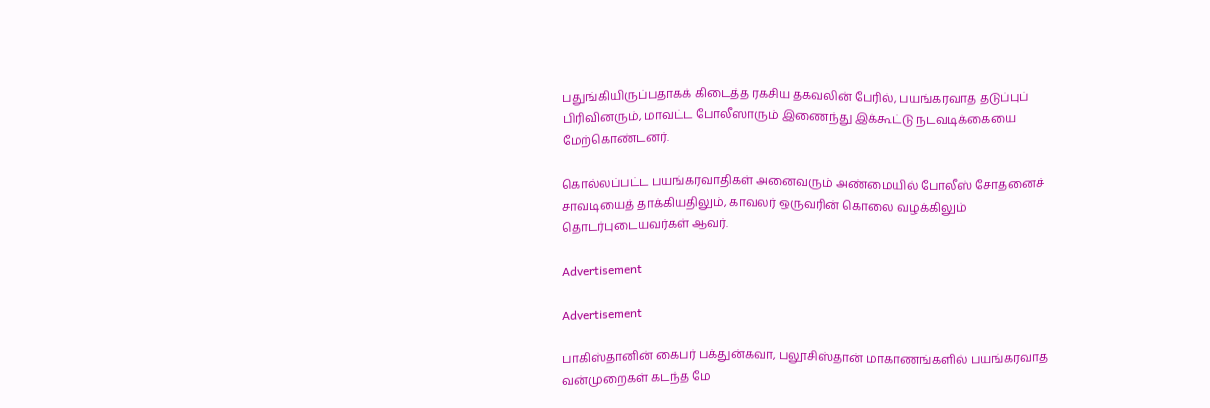பதுங்கியிருப்பதாகக் கிடைத்த ரகசிய தகவலின் பேரில், பயங்கரவாத தடுப்புப் பிரிவினரும், மாவட்ட போலீஸாரும் இணைந்து இக்கூட்டு நடவடிக்கையை மேற்கொண்டனர்.

கொல்லப்பட்ட பயங்கரவாதிகள் அனைவரும் அண்மையில் போலீஸ் சோதனைச் சாவடியைத் தாக்கியதிலும், காவலர் ஒருவரின் கொலை வழக்கிலும் தொடர்புடையவர்கள் ஆவர்.

Advertisement

Advertisement

பாகிஸ்தானின் கைபர் பக்துன்கவா, பலூசிஸ்தான் மாகாணங்களில் பயங்கரவாத வன்முறைகள் கடந்த மே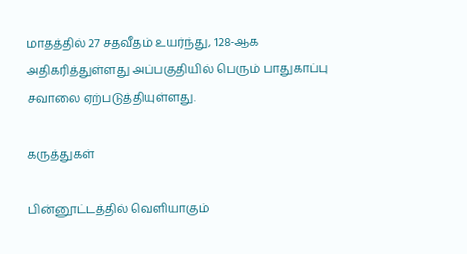மாதத்தில் 27 சதவீதம் உயர்ந்து, 128-ஆக அதிகரித்துள்ளது அப்பகுதியில் பெரும் பாதுகாப்பு சவாலை ஏற்படுத்தியுள்ளது.

கருத்துகள்

பின்னூட்டத்தில் வெளியாகும்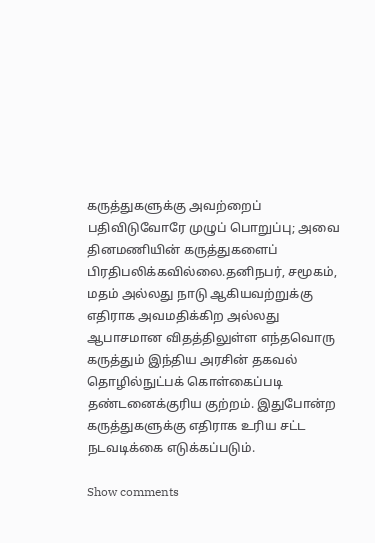கருத்துகளுக்கு அவற்றைப் பதிவிடுவோரே முழுப் பொறுப்பு; அவை தினமணியின் கருத்துகளைப் பிரதிபலிக்கவில்லை.தனிநபர், சமூகம், மதம் அல்லது நாடு ஆகியவற்றுக்கு எதிராக அவமதிக்கிற அல்லது ஆபாசமான விதத்திலுள்ள எந்தவொரு கருத்தும் இந்திய அரசின் தகவல் தொழில்நுட்பக் கொள்கைப்படி தண்டனைக்குரிய குற்றம். இதுபோன்ற கருத்துகளுக்கு எதிராக உரிய சட்ட நடவடிக்கை எடுக்கப்படும்.

Show comments